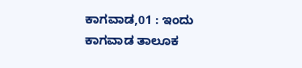ಕಾಗವಾಡ,01 : ಇಂದು ಕಾಗವಾಡ ತಾಲೂಕ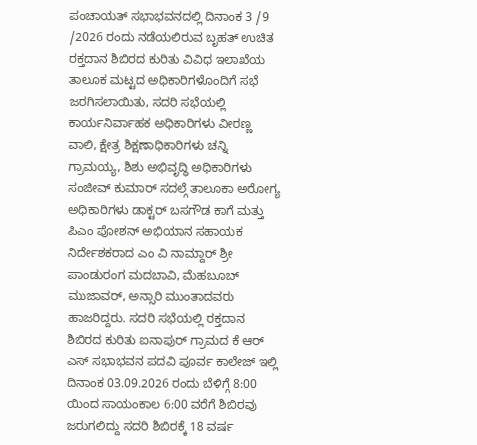ಪಂಚಾಯತ್ ಸಭಾಭವನದಲ್ಲಿ ದಿನಾಂಕ 3 /9 /2026 ರಂದು ನಡೆಯಲಿರುವ ಬೃಹತ್ ಉಚಿತ ರಕ್ತದಾನ ಶಿಬಿರದ ಕುರಿತು ವಿವಿಧ ಇಲಾಖೆಯ ತಾಲೂಕ ಮಟ್ಟದ ಅಧಿಕಾರಿಗಳೊಂದಿಗೆ ಸಭೆ ಜರಗಿಸಲಾಯಿತು, ಸದರಿ ಸಭೆಯಲ್ಲಿ ಕಾರ್ಯನಿರ್ವಾಹಕ ಅಧಿಕಾರಿಗಳು ವೀರಣ್ಣ ವಾಲಿ, ಕ್ಷೇತ್ರ ಶಿಕ್ಷಣಾಧಿಕಾರಿಗಳು ಚನ್ನಿ ಗ್ರಾಮಯ್ಯ, ಶಿಶು ಅಭಿವೃದ್ಧಿ ಅಧಿಕಾರಿಗಳು ಸಂಜೀವ್ ಕುಮಾರ್ ಸದಲ್ಗೆ ತಾಲೂಕಾ ಅರೋಗ್ಯ ಅಧಿಕಾರಿಗಳು ಡಾಕ್ಟರ್ ಬಸಗೌಡ ಕಾಗೆ ಮತ್ತು ಪಿಎಂ ಪೋಶನ್ ಅಭಿಯಾನ ಸಹಾಯಕ ನಿರ್ದೇಶಕರಾದ ಎಂ ವಿ ನಾಮ್ದಾರ್ ಶ್ರೀ ಪಾಂಡುರಂಗ ಮದಬಾವಿ, ಮೆಹಬೂಬ್ ಮುಜಾವರ್, ಅನ್ಸಾರಿ ಮುಂತಾದವರು ಹಾಜರಿದ್ದರು. ಸದರಿ ಸಭೆಯಲ್ಲಿ ರಕ್ತದಾನ ಶಿಬಿರದ ಕುರಿತು ಐನಾಪುರ್ ಗ್ರಾಮದ ಕೆ ಆರ್ ಎಸ್ ಸಭಾಭವನ ಪದವಿ ಪೂರ್ವ ಕಾಲೇಜ್ ಇಲ್ಲಿ ದಿನಾಂಕ 03.09.2026 ರಂದು ಬೆಳಿಗ್ಗೆ 8:00 ಯಿಂದ ಸಾಯಂಕಾಲ 6:00 ವರೆಗೆ ಶಿಬಿರವು ಜರುಗಲಿದ್ದು ಸದರಿ ಶಿಬಿರಕ್ಕೆ 18 ವರ್ಷ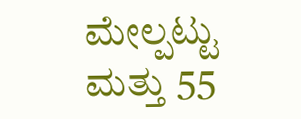ಮೇಲ್ಪಟ್ಟು ಮತ್ತು 55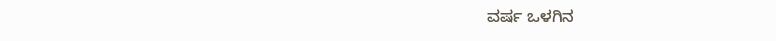ವರ್ಷ ಒಳಗಿನ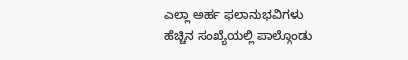ಎಲ್ಲಾ ಅರ್ಹ ಫಲಾನುಭವಿಗಳು ಹೆಚ್ಚಿನ ಸಂಖ್ಯೆಯಲ್ಲಿ ಪಾಲ್ಗೊಂಡು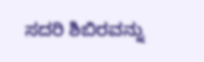ಸದರಿ ಶಿಬಿರವನ್ನು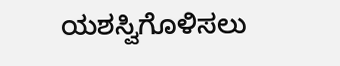ಯಶಸ್ವಿಗೊಳಿಸಲು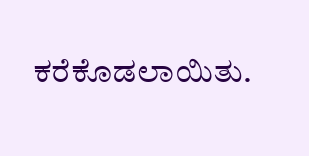ಕರೆಕೊಡಲಾಯಿತು.